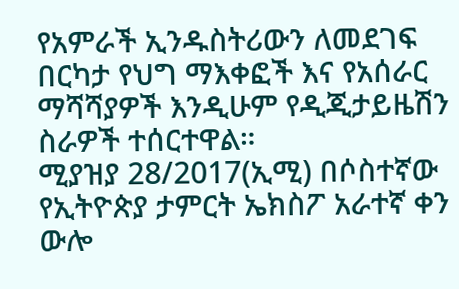የአምራች ኢንዱስትሪውን ለመደገፍ በርካታ የህግ ማእቀፎች እና የአሰራር ማሻሻያዎች እንዲሁም የዲጂታይዜሽን ስራዎች ተሰርተዋል።
ሚያዝያ 28/2017(ኢሚ) በሶስተኛው የኢትዮጵያ ታምርት ኤክስፖ አራተኛ ቀን ውሎ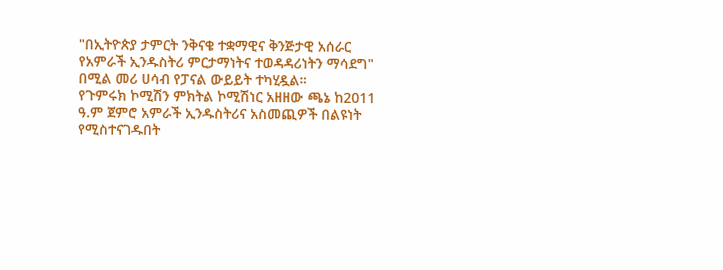"በኢትዮጵያ ታምርት ንቅናቄ ተቋማዊና ቅንጅታዊ አሰራር የአምራች ኢንዱስትሪ ምርታማነትና ተወዳዳሪነትን ማሳደግ" በሚል መሪ ሀሳብ የፓናል ውይይት ተካሂዷል።
የጉምሩክ ኮሚሽን ምክትል ኮሚሽነር አዘዘው ጫኔ ከ2011 ዓ.ም ጀምሮ አምራች ኢንዱስትሪና አስመጪዎች በልዩነት የሚስተናገዱበት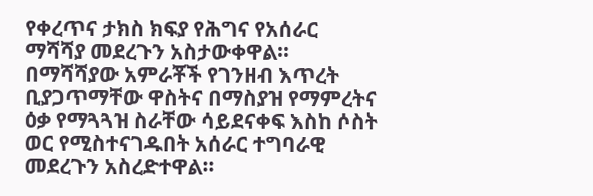የቀረጥና ታክስ ክፍያ የሕግና የአሰራር ማሻሻያ መደረጉን አስታውቀዋል።
በማሻሻያው አምራቾች የገንዘብ እጥረት ቢያጋጥማቸው ዋስትና በማስያዝ የማምረትና ዕቃ የማጓጓዝ ስራቸው ሳይደናቀፍ እስከ ሶስት ወር የሚስተናገዱበት አሰራር ተግባራዊ መደረጉን አስረድተዋል።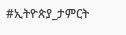#ኢትዮጵያ_ታምርት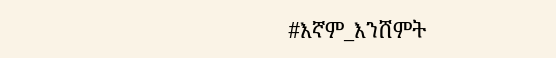#እኛም_እንሸምት